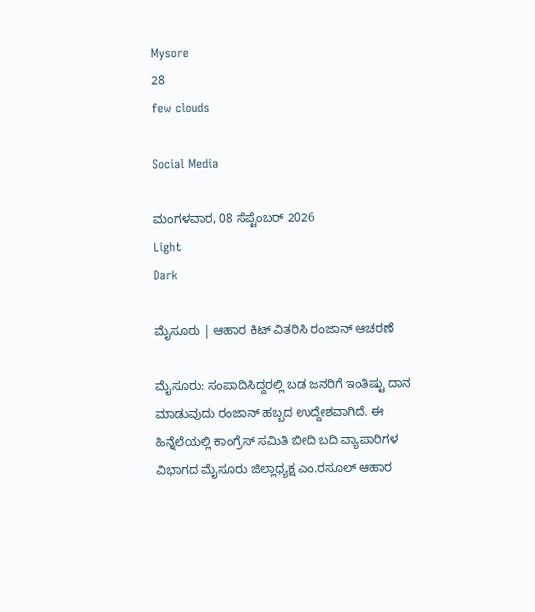Mysore
28
few clouds

Social Media

ಮಂಗಳವಾರ, 08 ಸೆಪ್ಟೆಂಬರ್ 2026
Light
Dark

ಮೈಸೂರು | ಆಹಾರ ಕಿಟ್ ವಿತರಿಸಿ ರಂಜಾನ್‌ ಆಚರಣೆ

ಮೈಸೂರು: ಸಂಪಾದಿಸಿದ್ದರಲ್ಲಿ ಬಡ ಜನರಿಗೆ ಇಂತಿಷ್ಟು ದಾನ ಮಾಡುವುದು ರಂಜಾನ್ ಹಬ್ಬದ ಉದ್ದೇಶವಾಗಿದೆ. ಈ ಹಿನ್ನೆಲೆಯಲ್ಲಿ ಕಾಂಗ್ರೆಸ್ ಸಮಿತಿ ಬೀದಿ ಬದಿ ವ್ಯಾಪಾರಿಗಳ ವಿಭಾಗದ ಮೈಸೂರು ಜಿಲ್ಲಾಧ್ಯಕ್ಷ ಎಂ.ರಸೂಲ್ ಆಹಾರ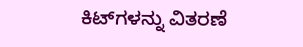ಕಿಟ್‌ಗಳನ್ನು ವಿತರಣೆ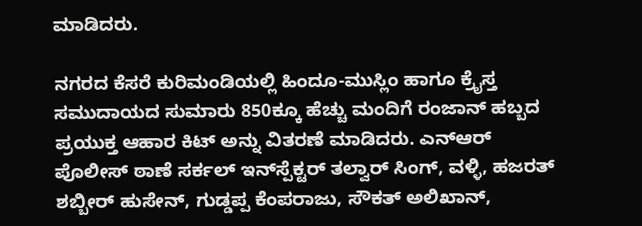ಮಾಡಿದರು.

ನಗರದ ಕೆಸರೆ ಕುರಿಮಂಡಿಯಲ್ಲಿ ಹಿಂದೂ-ಮುಸ್ಲಿಂ ಹಾಗೂ ಕ್ರೈಸ್ತ ಸಮುದಾಯದ ಸುಮಾರು 850ಕ್ಕೂ ಹೆಚ್ಚು ಮಂದಿಗೆ ರಂಜಾನ್ ಹಬ್ಬದ ಪ್ರಯುಕ್ತ ಆಹಾರ ಕಿಟ್ ಅನ್ನು ವಿತರಣೆ ಮಾಡಿದರು. ಎನ್‌ಆರ್ ಪೊಲೀಸ್ ಠಾಣೆ ಸರ್ಕಲ್ ಇನ್‌ಸ್ಪೆಕ್ಟರ್ ತಲ್ವಾರ್ ಸಿಂಗ್, ವಳ್ಳಿ, ಹಜರತ್ ಶಬ್ಬೀರ್ ಹುಸೇನ್, ಗುಡ್ಡಪ್ಪ ಕೆಂಪರಾಜು, ಸೌಕತ್ ಅಲಿಖಾನ್,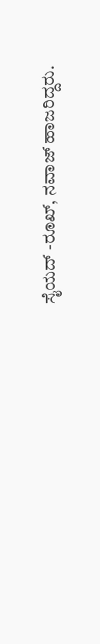ಸೈಯದ್ -ರೂಖ್, ನವಾಜ್ ಹಾಜರಿದ್ದರು.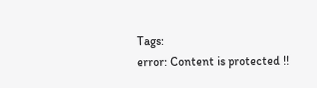Tags:
error: Content is protected !!